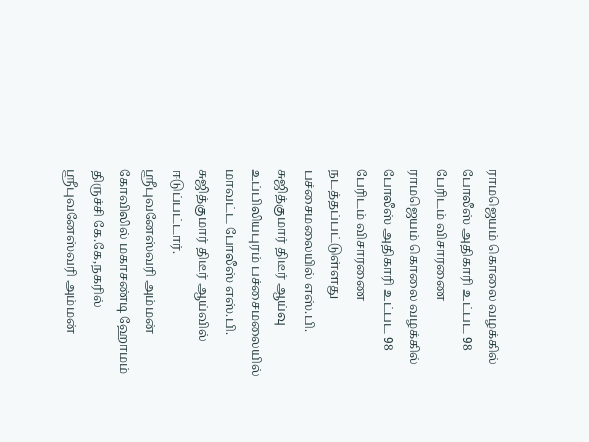ராமஜெயம் கொலை வழக்கில் போலீஸ் அதிகாரி உட்பட 98 பேரிடம் விசாரணை
ராமஜெயம் கொலை வழக்கில் போலீஸ் அதிகாரி உட்பட 98 பேரிடம் விசாரணை நடத்தப்பட்டுள்ளது
பச்சைமலையில் எஸ்.பி. சுஜித்குமார் திடீர் ஆய்வு
உப்பிலியபுரம் பச்சைமலையில் மாவட்ட போலீஸ் எஸ்.பி. சுஜித்குமார் திடீர் ஆய்வில் ஈடுப்பட்டார்.
ஸ்ரீபுவனேஸ்வரி அம்மன் கோவிலில் மகாசண்டி ஹோமம்
திருச்சி கே.கே,நகரில் ஸ்ரீபுவனேஸ்வரி அம்மன்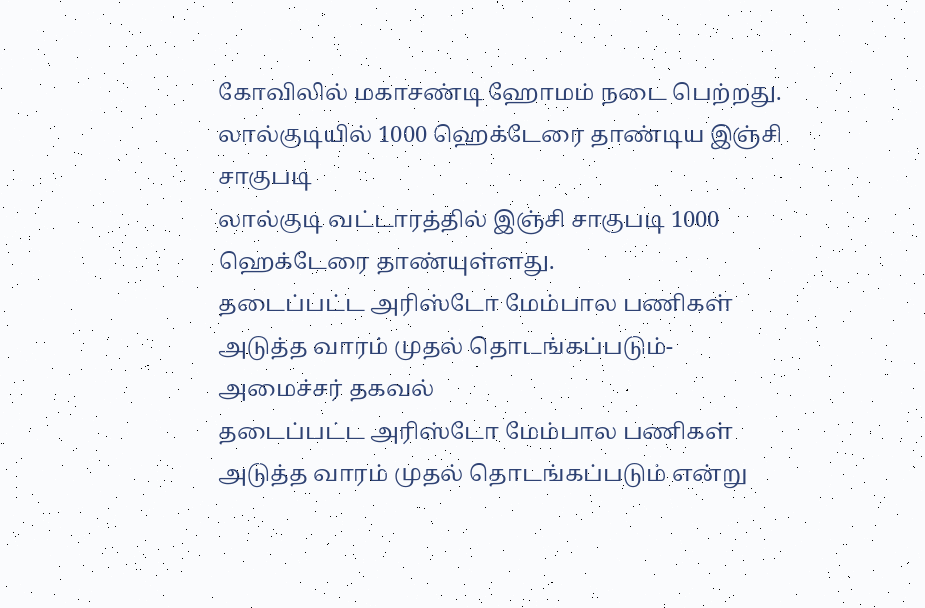கோவிலில் மகாசண்டி ஹோமம் நடை பெற்றது.
லால்குடியில் 1000 ஹெக்டேரை தாண்டிய இஞ்சி சாகுபடி
லால்குடி வட்டாரத்தில் இஞ்சி சாகுபடி 1000 ஹெக்டேரை தாண்யுள்ளது.
தடைப்பட்ட அரிஸ்டோ மேம்பால பணிகள் அடுத்த வாரம் முதல் தொடங்கப்படும்- அமைச்சர் தகவல்
தடைப்பட்ட அரிஸ்டோ மேம்பால பணிகள் அடுத்த வாரம் முதல் தொடங்கப்படும் என்று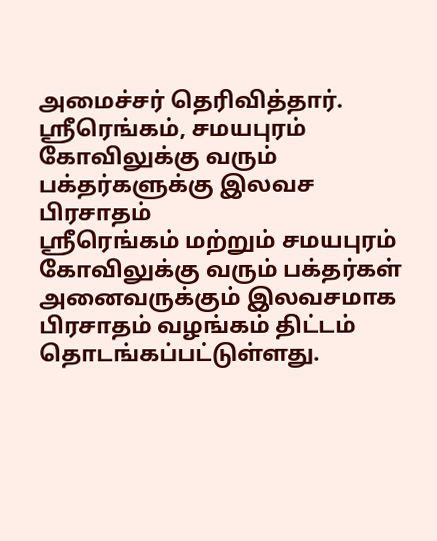அமைச்சர் தெரிவித்தார்.
ஸ்ரீரெங்கம், சமயபுரம் கோவிலுக்கு வரும் பக்தர்களுக்கு இலவச பிரசாதம்
ஸ்ரீரெங்கம் மற்றும் சமயபுரம் கோவிலுக்கு வரும் பக்தர்கள் அனைவருக்கும் இலவசமாக பிரசாதம் வழங்கம் திட்டம் தொடங்கப்பட்டுள்ளது.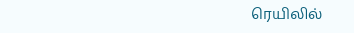ரெயிலில்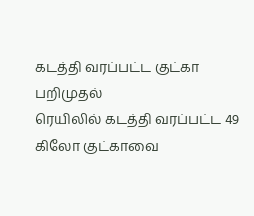கடத்தி வரப்பட்ட குட்கா பறிமுதல்
ரெயிலில் கடத்தி வரப்பட்ட 49 கிலோ குட்காவை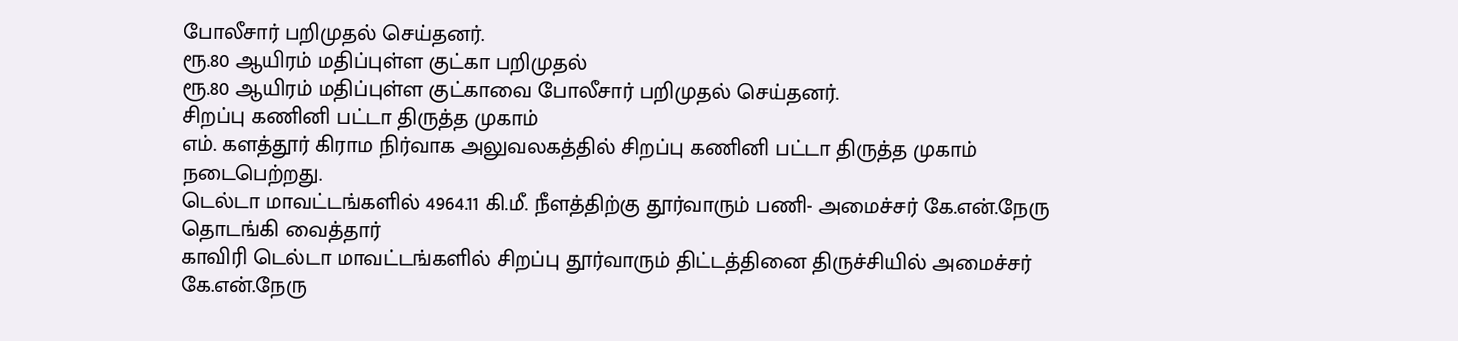போலீசார் பறிமுதல் செய்தனர்.
ரூ.80 ஆயிரம் மதிப்புள்ள குட்கா பறிமுதல்
ரூ.80 ஆயிரம் மதிப்புள்ள குட்காவை போலீசார் பறிமுதல் செய்தனர்.
சிறப்பு கணினி பட்டா திருத்த முகாம்
எம். களத்தூர் கிராம நிர்வாக அலுவலகத்தில் சிறப்பு கணினி பட்டா திருத்த முகாம் நடைபெற்றது.
டெல்டா மாவட்டங்களில் 4964.11 கி.மீ. நீளத்திற்கு தூர்வாரும் பணி- அமைச்சர் கே.என்.நேரு தொடங்கி வைத்தார்
காவிரி டெல்டா மாவட்டங்களில் சிறப்பு தூர்வாரும் திட்டத்தினை திருச்சியில் அமைச்சர் கே.என்.நேரு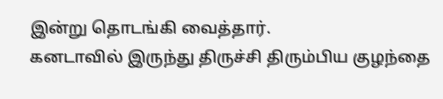இன்று தொடங்கி வைத்தார்.
கனடாவில் இருந்து திருச்சி திரும்பிய குழந்தை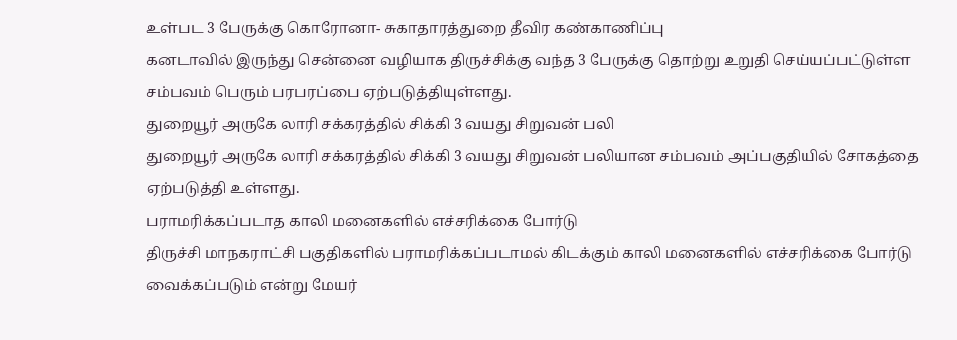உள்பட 3 பேருக்கு கொரோனா- சுகாதாரத்துறை தீவிர கண்காணிப்பு
கனடாவில் இருந்து சென்னை வழியாக திருச்சிக்கு வந்த 3 பேருக்கு தொற்று உறுதி செய்யப்பட்டுள்ள சம்பவம் பெரும் பரபரப்பை ஏற்படுத்தியுள்ளது.
துறையூர் அருகே லாரி சக்கரத்தில் சிக்கி 3 வயது சிறுவன் பலி
துறையூர் அருகே லாரி சக்கரத்தில் சிக்கி 3 வயது சிறுவன் பலியான சம்பவம் அப்பகுதியில் சோகத்தை ஏற்படுத்தி உள்ளது.
பராமரிக்கப்படாத காலி மனைகளில் எச்சரிக்கை போர்டு
திருச்சி மாநகராட்சி பகுதிகளில் பராமரிக்கப்படாமல் கிடக்கும் காலி மனைகளில் எச்சரிக்கை போர்டு வைக்கப்படும் என்று மேயர்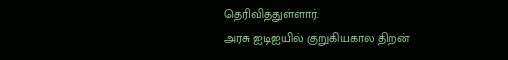தெரிவித்துள்ளார்.
அரசு ஐடிஐயில் குறுகியகால திறன்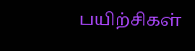பயிற்சிகள்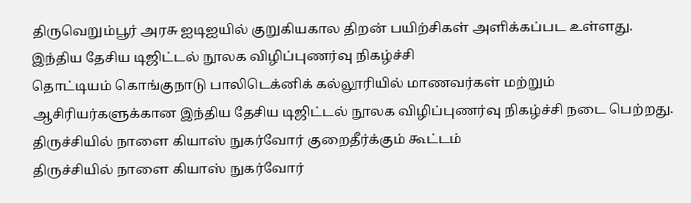திருவெறும்பூர் அரசு ஐடிஐயில் குறுகியகால திறன் பயிற்சிகள் அளிக்கப்பட உள்ளது.
இந்திய தேசிய டிஜிட்டல் நூலக விழிப்புணர்வு நிகழ்ச்சி
தொட்டியம் கொங்குநாடு பாலிடெக்னிக் கல்லூரியில் மாணவர்கள் மற்றும் ஆசிரியர்களுக்கான இந்திய தேசிய டிஜிட்டல் நூலக விழிப்புணர்வு நிகழ்ச்சி நடை பெற்றது.
திருச்சியில் நாளை கியாஸ் நுகர்வோர் குறைதீர்க்கும் கூட்டம்
திருச்சியில் நாளை கியாஸ் நுகர்வோர்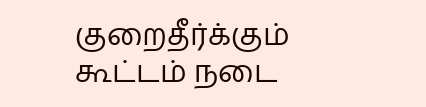குறைதீர்க்கும் கூட்டம் நடை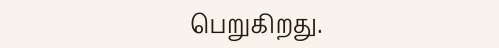பெறுகிறது.